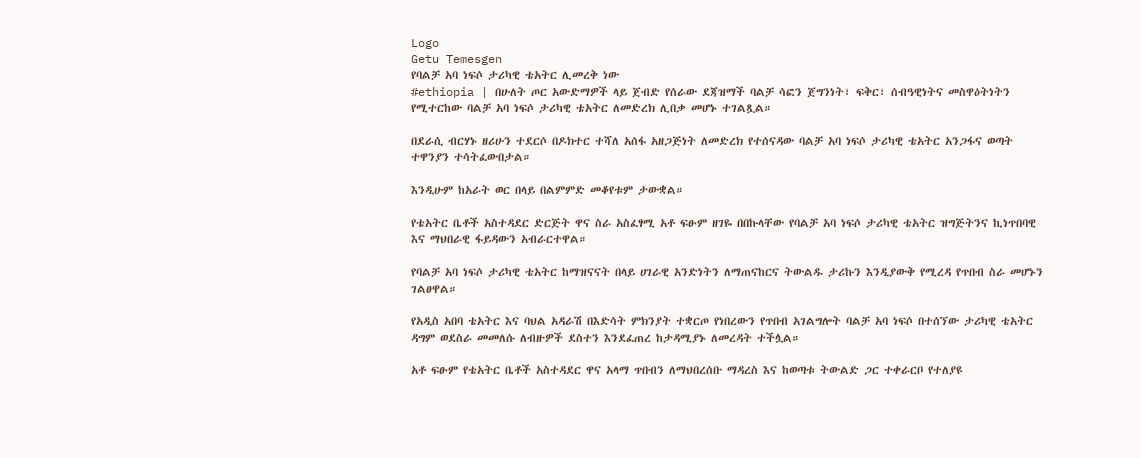Logo
Getu Temesgen
የባልቻ አባ ነፍሶ ታሪካዊ ቴአትር ሊመረቅ ነው
#ethiopia | በሁለት ጦር አውድማዎች ላይ ጀብድ የሰራው ደጃዝማች ባልቻ ሳፎን ጀግንነት፣ ፍቅር፣ ሰብዓዊነትና መስዋዕትነትን የሚተርከው ባልቻ አባ ነፍሶ ታሪካዊ ቴአትር ለመድረክ ሊበቃ መሆኑ ተገልጿል።

በደራሲ ብርሃኑ ዘሪሁን ተደርሶ በዶክተር ተሻለ አሰፋ አዘጋጅነት ለመድረክ የተሰናዳው ባልቻ አባ ነፍሶ ታሪካዊ ቴአትር አንጋፋና ወጣት ተዋንያን ተሳትፈውበታል።

እንዲሁም ከአራት ወር በላይ በልምምድ መቆየቱም ታውቋል።

የቴአትር ቤቶች አስተዳደር ድርጅት ዋና ስራ አስፈፃሚ አቶ ፍፁም ዘገዬ በበኩላቸው የባልቻ አባ ነፍሶ ታሪካዊ ቴአትር ዝግጅትንና ኪነጥበባዊ እና ማህበራዊ ፋይዳውን አብራርተዋል።

የባልቻ አባ ነፍሶ ታሪካዊ ቴአትር ከማዝናናት በላይ ሀገራዊ አንድነትን ለማጠናከርና ትውልዱ ታሪኩን እንዲያውቅ የሚረዳ የጥበብ ስራ መሆኑን ገልፀዋል።

የአዲስ አበባ ቴአትር እና ባህል አዳራሽ በእድሳት ምክንያት ተቋርጦ የነበረውን የጥበብ አገልግሎት ባልቻ አባ ነፍሶ በተሰኘው ታሪካዊ ቴአትር ዳግም ወደስራ መመለሱ ለብዙዎች ደስተን እንደፈጠረ ከታዳሚያኑ ለመረዳት ተችሏል።

አቶ ፍፁም የቴአትር ቤቶች አስተዳደር ዋና አላማ ጥበብን ለማህበረሰቡ ማዳረስ እና ከወጣቱ ትውልድ ጋር ተቀራርቦ የተለያዩ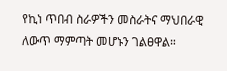የኪነ ጥበብ ስራዎችን መስራትና ማህበራዊ ለውጥ ማምጣት መሆኑን ገልፀዋል።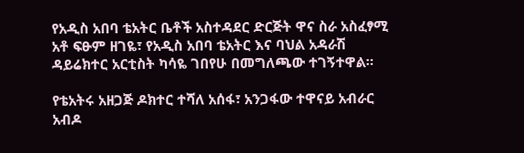የአዲስ አበባ ቴአትር ቤቶች አስተዳደር ድርጅት ዋና ስራ አስፈፃሚ አቶ ፍፁም ዘገዬ፣ የአዲስ አበባ ቴአትር እና ባህል አዳራሽ ዳይሬክተር አርቲስት ካሳዬ ገበየሁ በመግለጫው ተገኝተዋል።

የቴአትሩ አዘጋጅ ዶክተር ተሻለ አሰፋ፣ አንጋፋው ተዋናይ አብራር አብዶ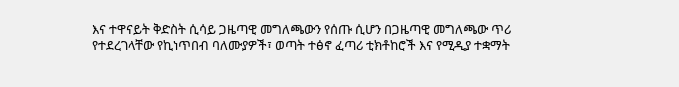እና ተዋናይት ቅድስት ሲሳይ ጋዜጣዊ መግለጫውን የሰጡ ሲሆን በጋዜጣዊ መግለጫው ጥሪ የተደረገላቸው የኪነጥበብ ባለሙያዎች፣ ወጣት ተፅኖ ፈጣሪ ቲክቶከሮች እና የሚዲያ ተቋማት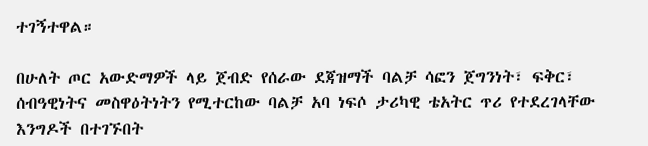ተገኝተዋል።

በሁለት ጦር አውድማዎች ላይ ጀብድ የሰራው ደጃዝማች ባልቻ ሳፎን ጀግንነት፣ ፍቅር፣ ሰብዓዊነትና መስዋዕትነትን የሚተርከው ባልቻ አባ ነፍሶ ታሪካዊ ቴአትር ጥሪ የተደረገላቸው እንግዶች በተገኙበት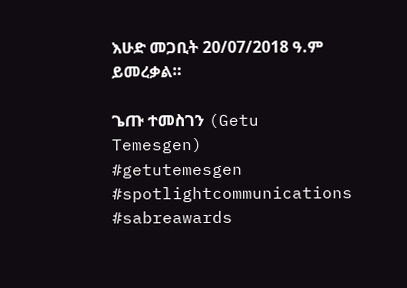እሁድ መጋቢት 20/07/2018 ዓ.ም ይመረቃል።

ጌጡ ተመስገን (Getu Temesgen)
#getutemesgen #spotlightcommunications #sabreawards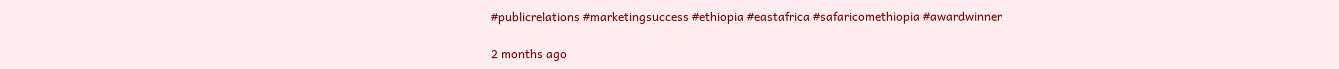#publicrelations #marketingsuccess #ethiopia #eastafrica #safaricomethiopia #awardwinner

2 months ago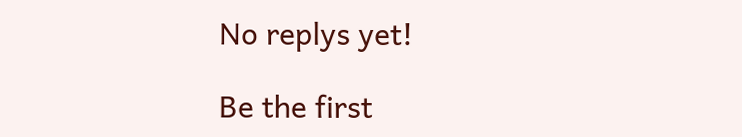No replys yet!

Be the first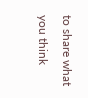to share what you think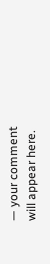— your comment will appear here.